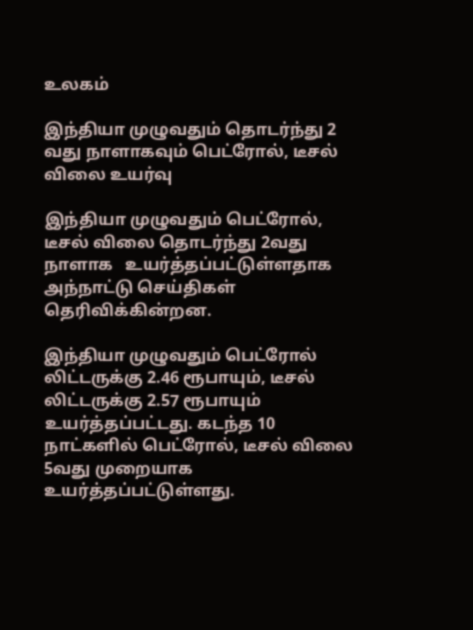உலகம்

இந்தியா முழுவதும் தொடர்ந்து 2 வது நாளாகவும் பெட்ரோல், டீசல் விலை உயர்வு

இந்தியா முழுவதும் பெட்ரோல், டீசல் விலை தொடர்ந்து 2வது நாளாக   உயர்த்தப்பட்டுள்ளதாக அந்நாட்டு செய்திகள் தெரிவிக்கின்றன.

இந்தியா முழுவதும் பெட்ரோல் லிட்டருக்கு 2.46 ரூபாயும், டீசல் லிட்டருக்கு 2.57 ரூபாயும் உயர்த்தப்பட்டது. கடந்த 10 நாட்களில் பெட்ரோல், டீசல் விலை 5வது முறையாக உயர்த்தப்பட்டுள்ளது.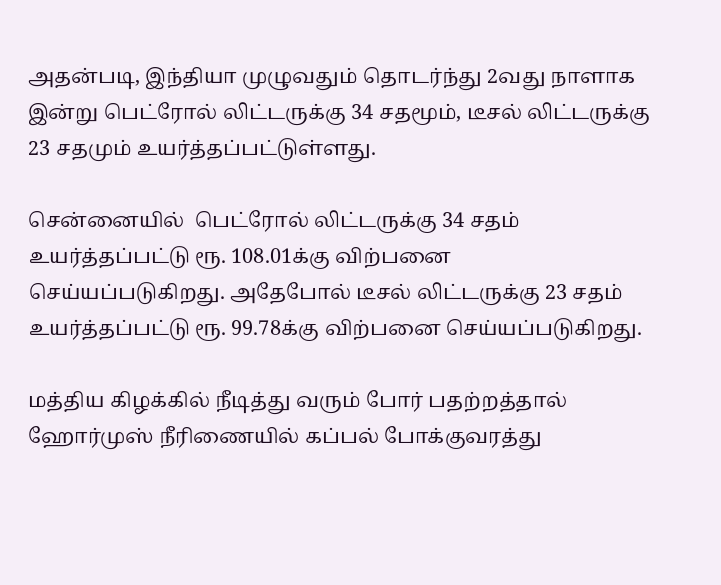அதன்படி, இந்தியா முழுவதும் தொடர்ந்து 2வது நாளாக இன்று பெட்ரோல் லிட்டருக்கு 34 சதமூம், டீசல் லிட்டருக்கு 23 சதமும் உயர்த்தப்பட்டுள்ளது.

சென்னையில்  பெட்ரோல் லிட்டருக்கு 34 சதம் உயர்த்தப்பட்டு ரூ. 108.01க்கு விற்பனை செய்யப்படுகிறது. அதேபோல் டீசல் லிட்டருக்கு 23 சதம் உயர்த்தப்பட்டு ரூ. 99.78க்கு விற்பனை செய்யப்படுகிறது.

மத்திய கிழக்கில் நீடித்து வரும் போர் பதற்றத்தால் ஹோர்முஸ் நீரிணையில் கப்பல் போக்குவரத்து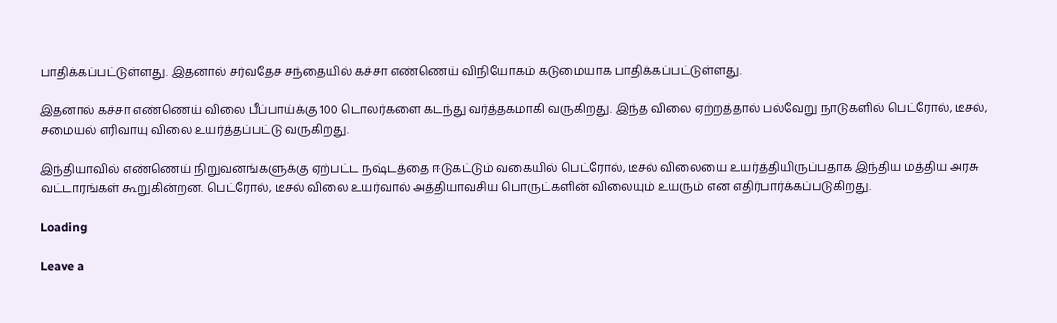பாதிக்கப்பட்டுள்ளது. இதனால் சர்வதேச சந்தையில் கச்சா எண்ணெய் விநியோகம் கடுமையாக பாதிக்கப்பட்டுள்ளது.

இதனால் கச்சா எண்ணெய் விலை பீப்பாய்க்கு 100 டொலர்களை கடந்து வர்த்தகமாகி வருகிறது. இந்த விலை ஏற்றத்தால் பல்வேறு நாடுகளில் பெட்ரோல், டீசல், சமையல் எரிவாயு விலை உயர்த்தப்பட்டு வருகிறது.

இந்தியாவில் எண்ணெய் நிறுவனங்களுக்கு ஏற்பட்ட நஷ்டத்தை ஈடுகட்டும் வகையில் பெட்ரோல், டீசல் விலையை உயர்த்தியிருப்பதாக இந்திய மத்திய அரசு வட்டாரங்கள் கூறுகின்றன. பெட்ரோல், டீசல் விலை உயர்வால் அத்தியாவசிய பொருட்களின் விலையும் உயரும் என எதிர்பார்க்கப்படுகிறது.

Loading

Leave a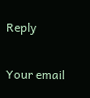Reply

Your email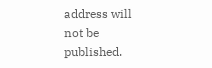address will not be published.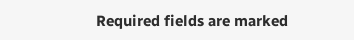Required fields are marked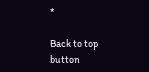*

Back to top button